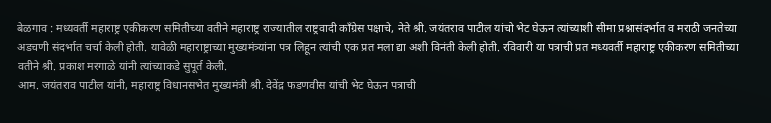बेळगाव : मध्यवर्ती महाराष्ट्र एकीकरण समितीच्या वतीने महाराष्ट्र राज्यातील राष्ट्रवादी काँग्रेस पक्षाचे, नेते श्री. जयंतराव पाटील यांचो भेट घेऊन त्यांच्याशी सीमा प्रश्नासंदर्भात व मराठी जनतेच्या अडचणी संदर्भात चर्चा केली होती. यावेळी महाराष्ट्राच्या मुख्यमंत्र्यांना पत्र लिहून त्यांची एक प्रत मला द्या अशी विनंती केली होती. रविवारी या पत्राची प्रत मध्यवर्ती महाराष्ट्र एकीकरण समितीच्या वतीने श्री. प्रकाश मरगाळे यांनी त्यांच्याकडे सुपूर्त केली.
आम. जयंतराव पाटील यांनी, महाराष्ट्र विधानसभेत मुख्यमंत्री श्री. देवेंद्र फडणवीस यांची भेट घेऊन पत्राची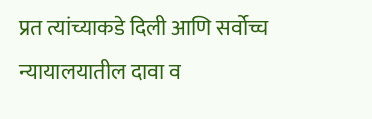प्रत त्यांच्याकडे दिली आणि सर्वोच्च न्यायालयातील दावा व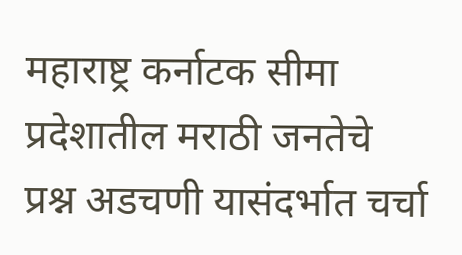महाराष्ट्र कर्नाटक सीमा प्रदेशातील मराठी जनतेचे प्रश्न अडचणी यासंदर्भात चर्चा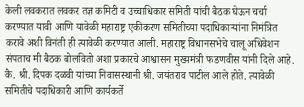केली लवकरात लवकर तज्ञ कमिटी व उच्चाधिकार समिती यांची बैठक घेऊन चर्चा करण्यात यावी आणि यावेळी महाराष्ट्र एकीकरण समितीच्या पदाधिकाऱ्यांना निमंत्रित करावे अशी विनंती ही त्यावेळी करण्यात आली. महाराष्ट्र विधानसभेचे चालू अधिवेशन संपताच मी बैठक बोलवितो अशा प्रकारचे आश्वासन मुख्यमंत्री फडणवीस यांनी दिले आहे. कै. श्री. दिपक दळवी यांच्या निवासस्थानी श्री. जयंतराव पाटील आले होते. त्यावेळी समितीचे पदाधिकारी आणि कार्यकर्ते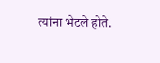त्यांना भेटले होते.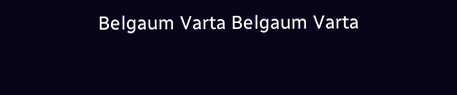Belgaum Varta Belgaum Varta